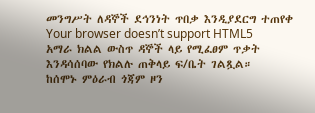መንግሥት ለዳኞች ደኅንነት ጥበቃ እንዲያደርግ ተጠየቀ
Your browser doesn’t support HTML5
አማራ ክልል ውስጥ ዳኞች ላይ የሚፈፀም ጥቃት እንዳሳሰባው የክልሉ ጠቅላይ ፍ/ቤት ገልጿል።
ከሰሞኑ ምዕራብ ጎጃም ዞን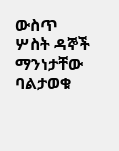ውስጥ ሦስት ዳኞች ማንነታቸው ባልታወቁ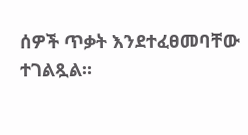ሰዎች ጥቃት እንደተፈፀመባቸው ተገልጿል።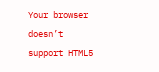Your browser doesn’t support HTML5